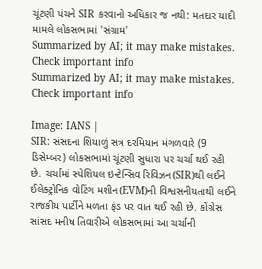ચૂંટણી પંચને SIR કરવાનો અધિકાર જ નથી: મતદાર યાદી મામલે લોકસભામાં 'સંગ્રામ'
Summarized by AI; it may make mistakes. Check important info
Summarized by AI; it may make mistakes. Check important info

Image: IANS |
SIR: સંસદના શિયાળું સત્ર દરમિયાન મંગળવારે (9 ડિસેમ્બર) લોકસભામાં ચૂંટણી સુધારા પર ચર્ચા થઈ રહી છે. ચર્ચામાં સ્પેશિયલ ઇન્ટેન્સિવ રિવિઝન(SIR)થી લઈને ઈલેક્ટ્રોનિક વોટિંગ મશીન(EVM)ની વિશ્વસનીયતાથી લઈને રાજકીય પાર્ટીને મળતા ફંડ પર વાત થઈ રહી છે. કોંગ્રેસ સાંસદ મનીષ તિવારીએ લોકસભામાં આ ચર્ચાની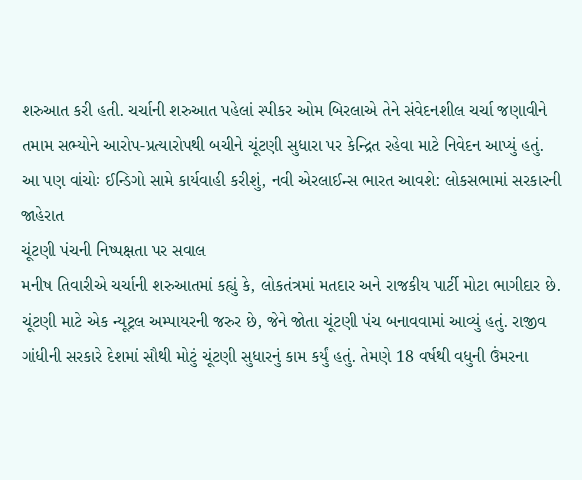શરુઆત કરી હતી. ચર્ચાની શરુઆત પહેલાં સ્પીકર ઓમ બિરલાએ તેને સંવેદનશીલ ચર્ચા જણાવીને તમામ સભ્યોને આરોપ-પ્રત્યારોપથી બચીને ચૂંટણી સુધારા પર કેન્દ્રિત રહેવા માટે નિવેદન આપ્યું હતું.
આ પણ વાંચોઃ ઈન્ડિગો સામે કાર્યવાહી કરીશું, નવી એરલાઈન્સ ભારત આવશે: લોકસભામાં સરકારની જાહેરાત
ચૂંટણી પંચની નિષ્પક્ષતા પર સવાલ
મનીષ તિવારીએ ચર્ચાની શરુઆતમાં કહ્યું કે, લોકતંત્રમાં મતદાર અને રાજકીય પાર્ટી મોટા ભાગીદાર છે. ચૂંટણી માટે એક ન્યૂટ્રલ અમ્પાયરની જરુર છે, જેને જોતા ચૂંટણી પંચ બનાવવામાં આવ્યું હતું. રાજીવ ગાંધીની સરકારે દેશમાં સૌથી મોટું ચૂંટણી સુધારનું કામ કર્યું હતું. તેમણે 18 વર્ષથી વધુની ઉંમરના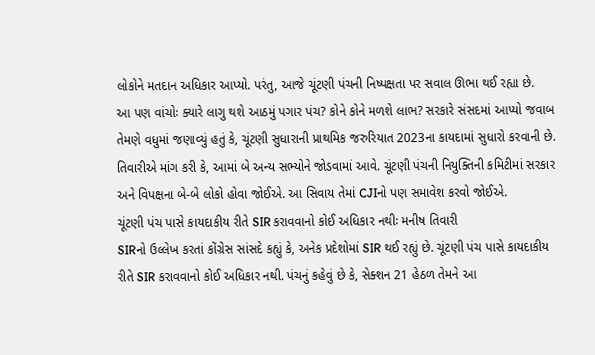લોકોને મતદાન અધિકાર આપ્યો. પરંતુ, આજે ચૂંટણી પંચની નિષ્પક્ષતા પર સવાલ ઊભા થઈ રહ્યા છે.
આ પણ વાંચોઃ ક્યારે લાગુ થશે આઠમું પગાર પંચ? કોને કોને મળશે લાભ? સરકારે સંસદમાં આપ્યો જવાબ
તેમણે વધુમાં જણાવ્યું હતું કે, ચૂંટણી સુધારાની પ્રાથમિક જરુરિયાત 2023ના કાયદામાં સુધારો કરવાની છે. તિવારીએ માંગ કરી કે, આમાં બે અન્ય સભ્યોને જોડવામાં આવે. ચૂંટણી પંચની નિયુક્તિની કમિટીમાં સરકાર અને વિપક્ષના બે-બે લોકો હોવા જોઈએ. આ સિવાય તેમાં CJIનો પણ સમાવેશ કરવો જોઈએ.
ચૂંટણી પંચ પાસે કાયદાકીય રીતે SIR કરાવવાનો કોઈ અધિકાર નથીઃ મનીષ તિવારી
SIRનો ઉલ્લેખ કરતાં કોંગ્રેસ સાંસદે કહ્યું કે, અનેક પ્રદેશોમાં SIR થઈ રહ્યું છે. ચૂંટણી પંચ પાસે કાયદાકીય રીતે SIR કરાવવાનો કોઈ અધિકાર નથી. પંચનું કહેવું છે કે, સેક્શન 21 હેઠળ તેમને આ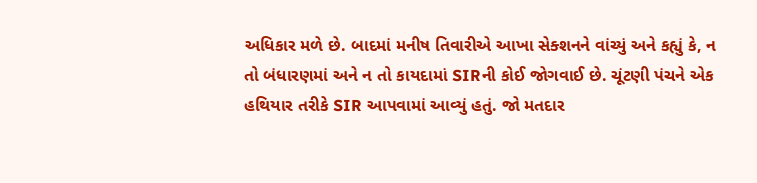અધિકાર મળે છે. બાદમાં મનીષ તિવારીએ આખા સેક્શનને વાંચ્યું અને કહ્યું કે, ન તો બંધારણમાં અને ન તો કાયદામાં SIRની કોઈ જોગવાઈ છે. ચૂંટણી પંચને એક હથિયાર તરીકે SIR આપવામાં આવ્યું હતું. જો મતદાર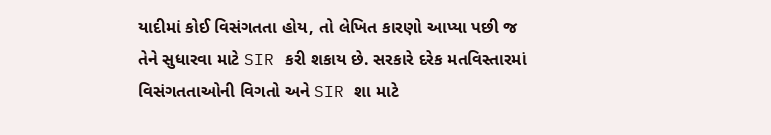યાદીમાં કોઈ વિસંગતતા હોય, તો લેખિત કારણો આપ્યા પછી જ તેને સુધારવા માટે SIR કરી શકાય છે. સરકારે દરેક મતવિસ્તારમાં વિસંગતતાઓની વિગતો અને SIR શા માટે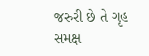જરુરી છે તે ગૃહ સમક્ષ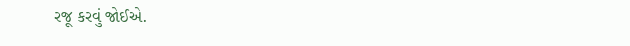રજૂ કરવું જોઈએ.